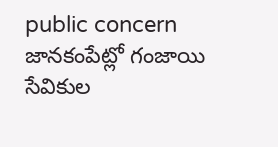public concern
జానకంపేట్లో గంజాయి సేవికుల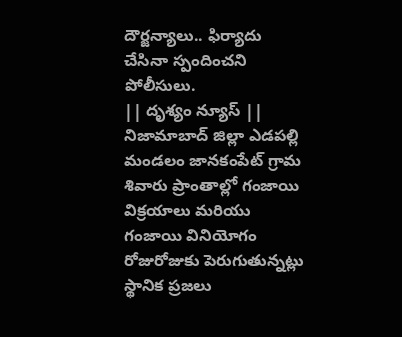దౌర్జన్యాలు.. ఫిర్యాదు చేసినా స్పందించని పోలీసులు.
|| దృశ్యం న్యూస్ || నిజామాబాద్ జిల్లా ఎడపల్లి మండలం జానకంపేట్ గ్రామ శివారు ప్రాంతాల్లో గంజాయి విక్రయాలు మరియు గంజాయి వినియోగం రోజురోజుకు పెరుగుతున్నట్లు స్థానిక ప్రజలు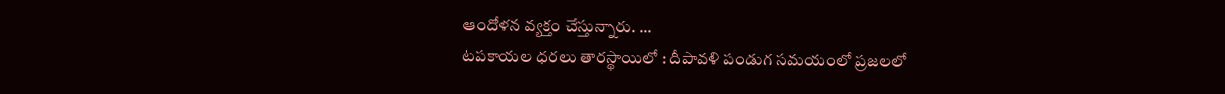ఆందోళన వ్యక్తం చేస్తున్నారు. ...
టపకాయల ధరలు తారస్థాయిలో : దీపావళి పండుగ సమయంలో ప్రజలలో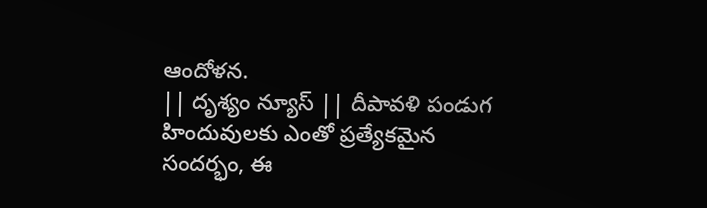ఆందోళన.
|| దృశ్యం న్యూస్ || దీపావళి పండుగ హిందువులకు ఎంతో ప్రత్యేకమైన సందర్భం, ఈ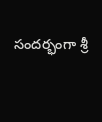సందర్భంగా శ్రీ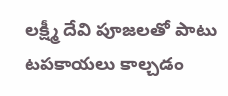లక్ష్మీ దేవి పూజలతో పాటు టపకాయలు కాల్చడం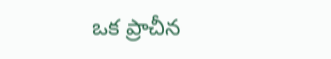ఒక ప్రాచీన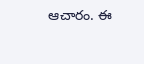ఆచారం. ఈ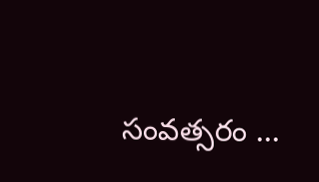సంవత్సరం ...